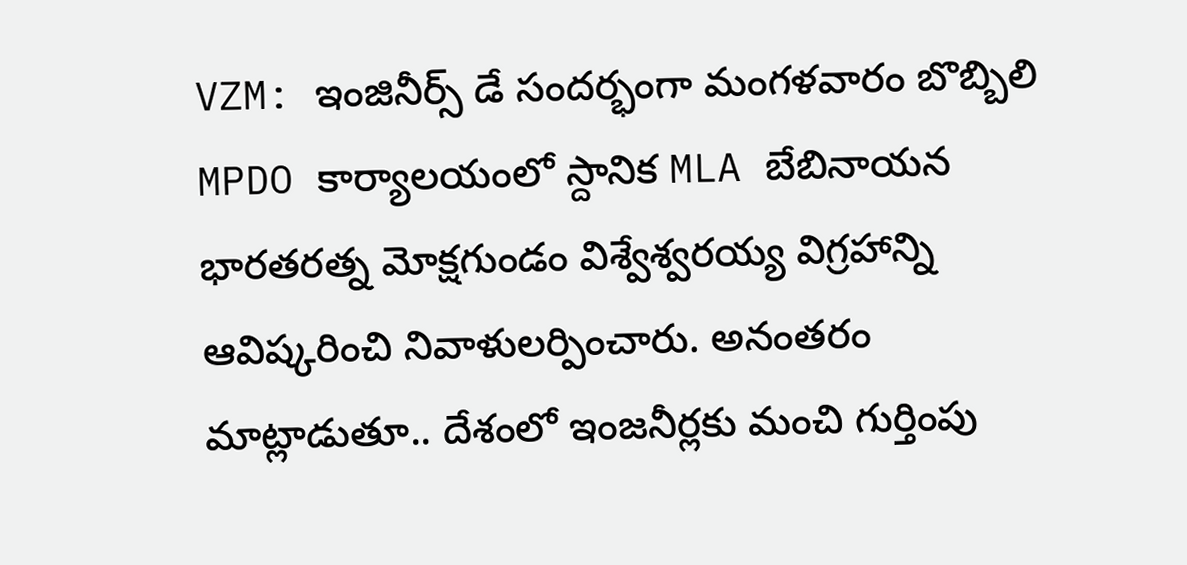VZM: ఇంజినీర్స్ డే సందర్భంగా మంగళవారం బొబ్బిలి MPDO కార్యాలయంలో స్దానిక MLA బేబినాయన భారతరత్న మోక్షగుండం విశ్వేశ్వరయ్య విగ్రహాన్ని ఆవిష్కరించి నివాళులర్పించారు. అనంతరం మాట్లాడుతూ.. దేశంలో ఇంజనీర్లకు మంచి గుర్తింపు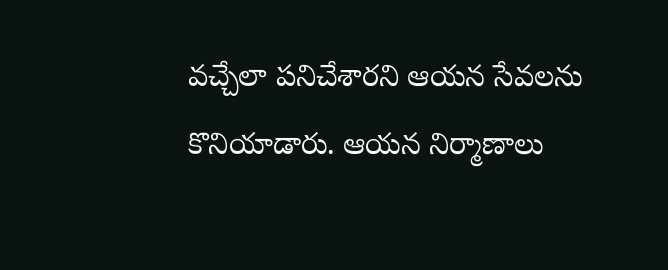వచ్చేలా పనిచేశారని ఆయన సేవలను కొనియాడారు. ఆయన నిర్మాణాలు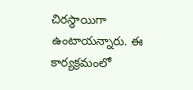చిరస్థాయిగా ఉంటాయన్నారు. ఈ కార్యక్రమంలో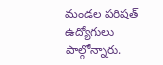మండల పరిషత్ ఉద్యోగులు పాల్గోన్నారు.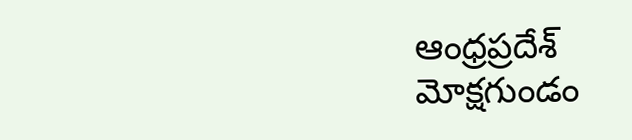ఆంధ్రప్రదేశ్
మోక్షగుండం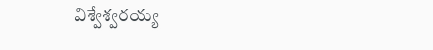విశ్వేశ్వరయ్య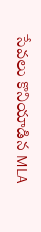సేవలు కొనియాడిన MLA